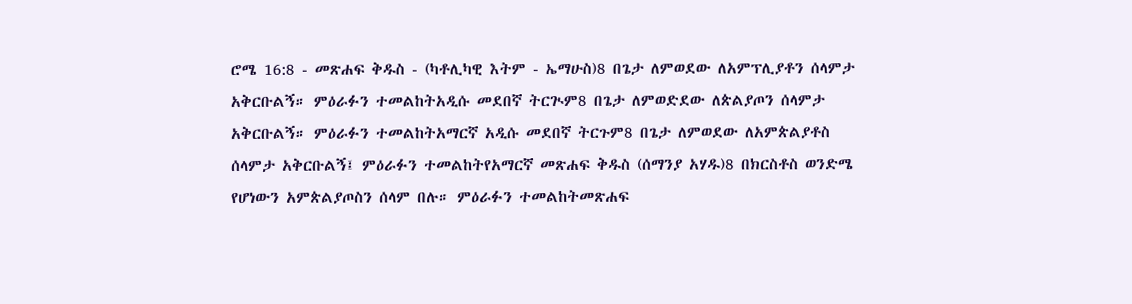ሮሜ 16:8 - መጽሐፍ ቅዱስ - (ካቶሊካዊ እትም - ኤማሁስ)8 በጌታ ለምወደው ለአምፕሊያቶን ሰላምታ አቅርቡልኝ። ምዕራፉን ተመልከትአዲሱ መደበኛ ትርጒም8 በጌታ ለምወድደው ለጵልያጦን ሰላምታ አቅርቡልኝ። ምዕራፉን ተመልከትአማርኛ አዲሱ መደበኛ ትርጉም8 በጌታ ለምወደው ለአምጵልያቶስ ሰላምታ አቅርቡልኝ፤ ምዕራፉን ተመልከትየአማርኛ መጽሐፍ ቅዱስ (ሰማንያ አሃዱ)8 በክርስቶስ ወንድሜ የሆነውን አምጵልያጦስን ሰላም በሉ። ምዕራፉን ተመልከትመጽሐፍ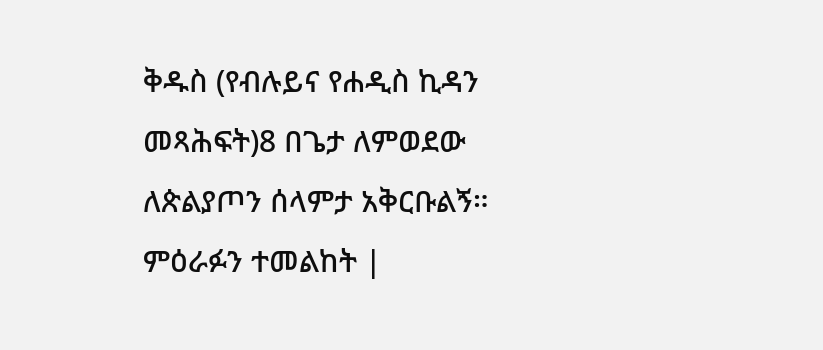ቅዱስ (የብሉይና የሐዲስ ኪዳን መጻሕፍት)8 በጌታ ለምወደው ለጵልያጦን ሰላምታ አቅርቡልኝ። ምዕራፉን ተመልከት |